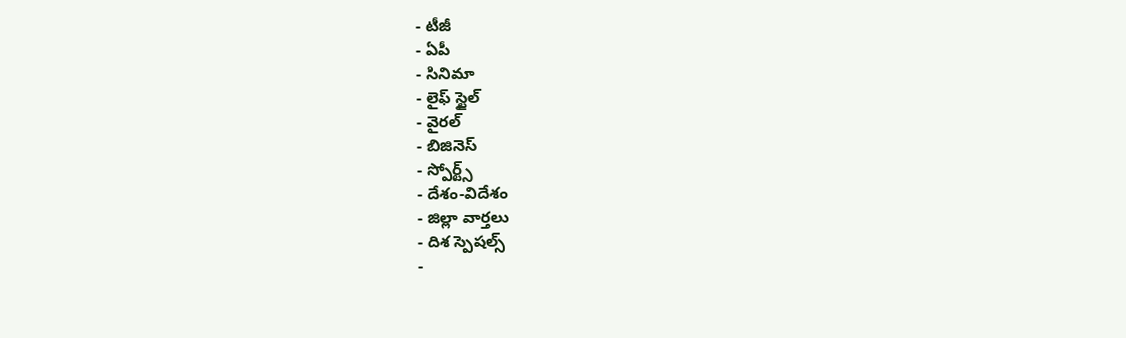- టీజీ
- ఏపీ
- సినిమా
- లైఫ్ స్టైల్
- వైరల్
- బిజినెస్
- స్పోర్ట్స్
- దేశం-విదేశం
- జిల్లా వార్తలు
- దిశ స్పెషల్స్
-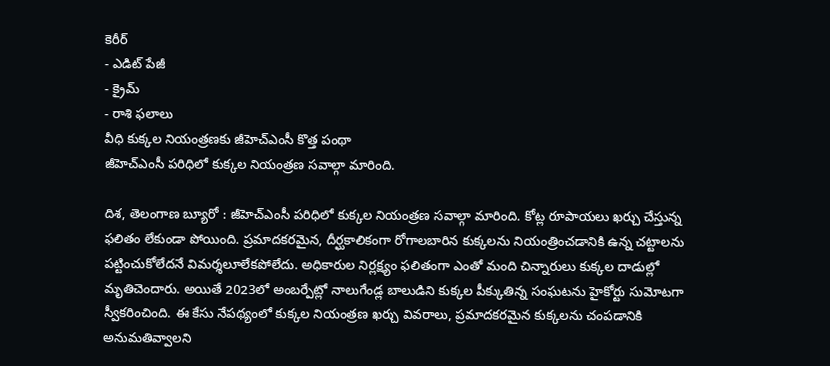కెరీర్
- ఎడిట్ పేజీ
- క్రైమ్
- రాశి ఫలాలు
వీధి కుక్కల నియంత్రణకు జీహెచ్ఎంసీ కొత్త పంథా
జీహెచ్ఎంసీ పరిధిలో కుక్కల నియంత్రణ సవాల్గా మారింది.

దిశ, తెలంగాణ బ్యూరో : జీహెచ్ఎంసీ పరిధిలో కుక్కల నియంత్రణ సవాల్గా మారింది. కోట్ల రూపాయలు ఖర్చు చేస్తున్న ఫలితం లేకుండా పోయింది. ప్రమాదకరమైన, దీర్ఘకాలికంగా రోగాలబారిన కుక్కలను నియంత్రించడానికి ఉన్న చట్టాలను పట్టించుకోలేదనే విమర్శలూలేకపోలేదు. అధికారుల నిర్లక్ష్యం ఫలితంగా ఎంతో మంది చిన్నారులు కుక్కల దాడుల్లో మృతిచెందారు. అయితే 2023లో అంబర్పేట్లో నాలుగేండ్ల బాలుడిని కుక్కల పీక్కుతిన్న సంఘటను హైకోర్టు సుమోటగా స్వీకరించింది. ఈ కేసు నేపథ్యంలో కుక్కల నియంత్రణ ఖర్చు వివరాలు, ప్రమాదకరమైన కుక్కలను చంపడానికి అనుమతివ్వాలని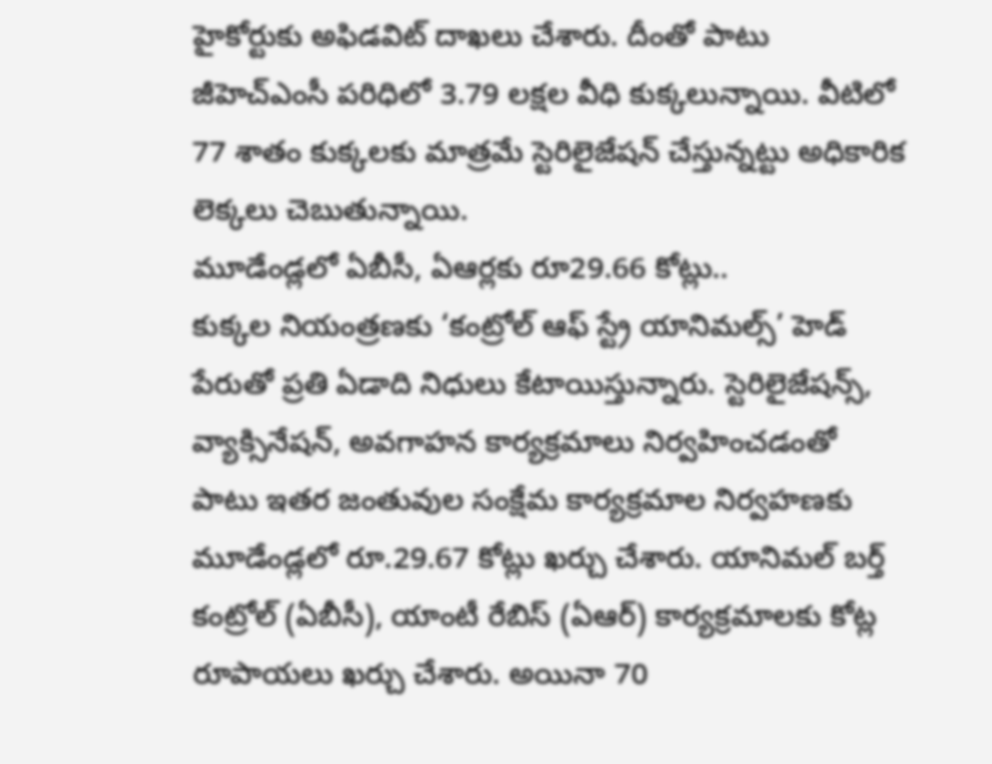హైకోర్టుకు అఫిడవిట్ దాఖలు చేశారు. దీంతో పాటు జీహెచ్ఎంసీ పరిధిలో 3.79 లక్షల వీధి కుక్కలున్నాయి. వీటిలో 77 శాతం కుక్కలకు మాత్రమే స్టెరిలైజేషన్ చేస్తున్నట్టు అధికారిక లెక్కలు చెబుతున్నాయి.
మూడేండ్లలో ఏబీసీ, ఏఆర్లకు రూ29.66 కోట్లు..
కుక్కల నియంత్రణకు ‘కంట్రోల్ ఆఫ్ స్ట్రే యానిమల్స్’ హెడ్ పేరుతో ప్రతి ఏడాది నిధులు కేటాయిస్తున్నారు. స్టెరిలైజేషన్స్, వ్యాక్సినేషన్, అవగాహన కార్యక్రమాలు నిర్వహించడంతో పాటు ఇతర జంతువుల సంక్షేమ కార్యక్రమాల నిర్వహణకు మూడేండ్లలో రూ.29.67 కోట్లు ఖర్చు చేశారు. యానిమల్ బర్త్ కంట్రోల్ (ఏబీసీ), యాంటీ రేబిస్ (ఏఆర్) కార్యక్రమాలకు కోట్ల రూపాయలు ఖర్చు చేశారు. అయినా 70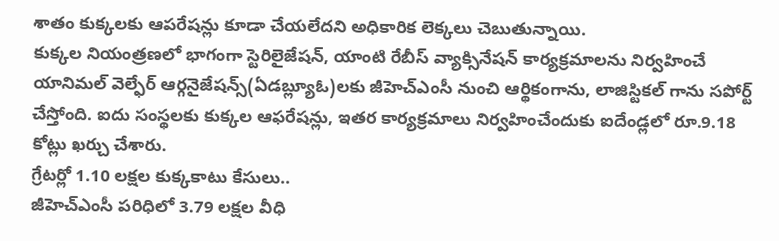శాతం కుక్కలకు ఆపరేషన్లు కూడా చేయలేదని అధికారిక లెక్కలు చెబుతున్నాయి.
కుక్కల నియంత్రణలో భాగంగా స్టెరిలైజేషన్, యాంటి రేబీస్ వ్యాక్సినేషన్ కార్యక్రమాలను నిర్వహించే యానిమల్ వెల్ఫేర్ ఆర్గనైజేషన్స్(ఏడబ్ల్యూఓ)లకు జీహెచ్ఎంసీ నుంచి ఆర్థికంగాను, లాజిస్టికల్ గాను సపోర్ట్ చేస్తోంది. ఐదు సంస్థలకు కుక్కల ఆఫరేషన్లు, ఇతర కార్యక్రమాలు నిర్వహించేందుకు ఐదేండ్లలో రూ.9.18 కోట్లు ఖర్చు చేశారు.
గ్రేటర్లో 1.10 లక్షల కుక్కకాటు కేసులు..
జీహెచ్ఎంసీ పరిధిలో 3.79 లక్షల వీధి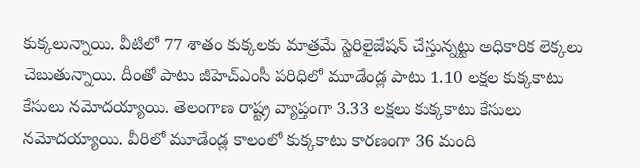కుక్కలున్నాయి. వీటిలో 77 శాతం కుక్కలకు మాత్రమే స్టెరిలైజేషన్ చేస్తున్నట్టు అధికారిక లెక్కలు చెబుతున్నాయి. దీంతో పాటు జీహెచ్ఎంసీ పరిధిలో మూడేండ్ల పాటు 1.10 లక్షల కుక్కకాటు కేసులు నమోదయ్యాయి. తెలంగాణ రాష్ట్ర వ్యాప్తంగా 3.33 లక్షలు కుక్కకాటు కేసులు నమోదయ్యాయి. వీరిలో మూడేండ్ల కాలంలో కుక్కకాటు కారణంగా 36 మంది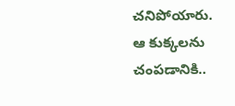చనిపోయారు.
ఆ కుక్కలను చంపడానికి..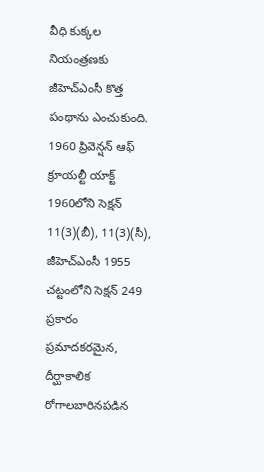వీధి కుక్కల నియంత్రణకు జీహెచ్ఎంసీ కొత్త పంథాను ఎంచుకుంది. 1960 ప్రివెన్షన్ ఆఫ్ క్రూయల్టీ యాక్ట్ 1960లోని సెక్షన్ 11(3)(బీ), 11(3)(సీ), జీహెచ్ఎంసీ 1955 చట్టంలోని సెక్షన్ 249 ప్రకారం ప్రమాదకరమైన, దీర్ఘాకాలిక రోగాలబారినపడిన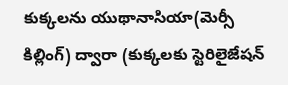కుక్కలను యుథానాసియా(మెర్సీ కిల్లింగ్) ద్వారా (కుక్కలకు స్టెరిలైజేషన్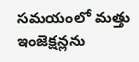సమయంలో మత్తు ఇంజెక్షన్లను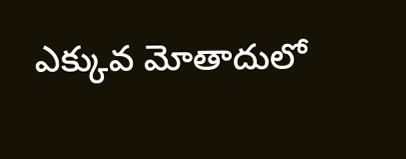ఎక్కువ మోతాదులో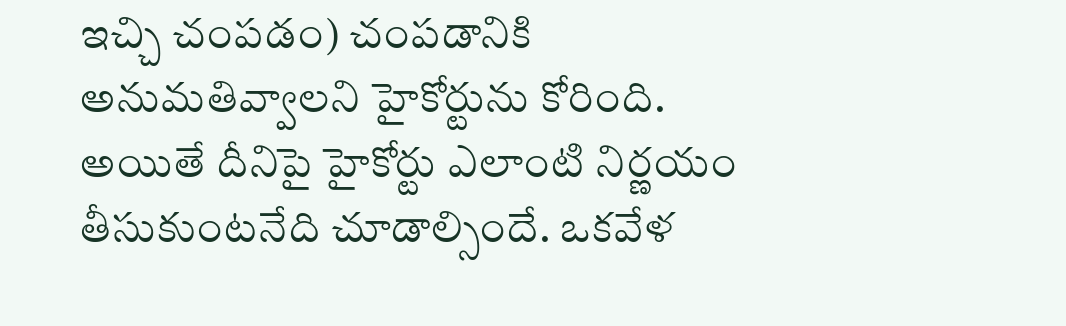ఇచ్చి చంపడం) చంపడానికి అనుమతివ్వాలని హైకోర్టును కోరింది. అయితే దీనిపై హైకోర్టు ఎలాంటి నిర్ణయం తీసుకుంటనేది చూడాల్సిందే. ఒకవేళ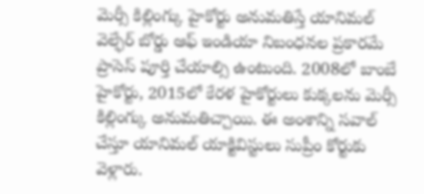మెర్సీ కిల్లింగ్కు హైకోర్టు అనుమతిస్తే యానిమల్ వెల్ఫేర్ బోర్డు ఆఫ్ ఇండియా నిబంధనల ప్రకారమే ప్రాసెస్ పూర్తి చేయాల్సి ఉంటుంది. 2008లో బాంబే హైకోర్టు, 2015లో కేరళ హైకోర్టులు కుక్కలను మెర్సీ కిల్లింగ్కు అనుమతిచ్చాయి. ఈ అంశాన్ని సవాల్ చేస్తూ యానిమల్ యాక్టివిస్టులు సుప్రీం కోర్టుకు వెళ్లారు.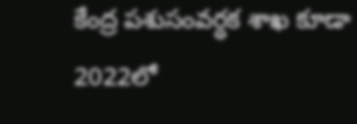కేంద్ర పశుసంవర్ధక శాఖ కూడా 2022లో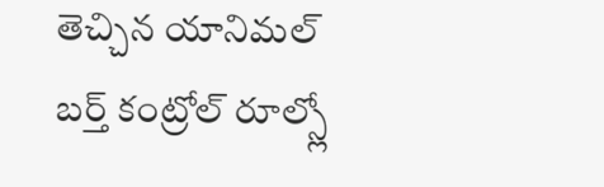తెచ్చిన యానిమల్ బర్త్ కంట్రోల్ రూల్స్లో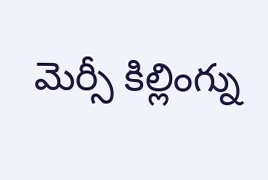మెర్సీ కిల్లింగ్ను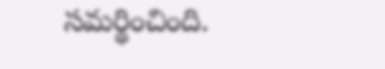సమర్థించింది.